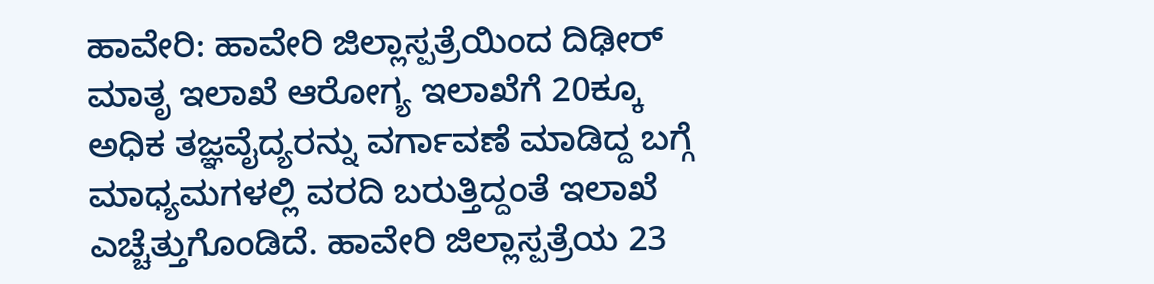ಹಾವೇರಿ: ಹಾವೇರಿ ಜಿಲ್ಲಾಸ್ಪತ್ರೆಯಿಂದ ದಿಢೀರ್ ಮಾತೃ ಇಲಾಖೆ ಆರೋಗ್ಯ ಇಲಾಖೆಗೆ 20ಕ್ಕೂ ಅಧಿಕ ತಜ್ಞವೈದ್ಯರನ್ನು ವರ್ಗಾವಣೆ ಮಾಡಿದ್ದ ಬಗ್ಗೆ ಮಾಧ್ಯಮಗಳಲ್ಲಿ ವರದಿ ಬರುತ್ತಿದ್ದಂತೆ ಇಲಾಖೆ ಎಚ್ಚೆತ್ತುಗೊಂಡಿದೆ. ಹಾವೇರಿ ಜಿಲ್ಲಾಸ್ಪತ್ರೆಯ 23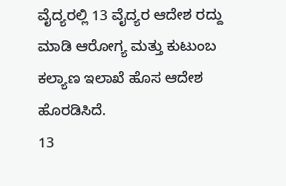ವೈದ್ಯರಲ್ಲಿ 13 ವೈದ್ಯರ ಆದೇಶ ರದ್ದು ಮಾಡಿ ಆರೋಗ್ಯ ಮತ್ತು ಕುಟುಂಬ ಕಲ್ಯಾಣ ಇಲಾಖೆ ಹೊಸ ಆದೇಶ ಹೊರಡಿಸಿದೆ.
13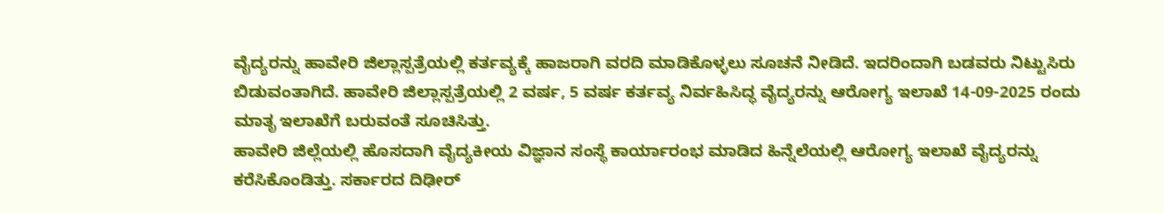ವೈದ್ಯರನ್ನು ಹಾವೇರಿ ಜಿಲ್ಲಾಸ್ಪತ್ರೆಯಲ್ಲಿ ಕರ್ತವ್ಯಕ್ಕೆ ಹಾಜರಾಗಿ ವರದಿ ಮಾಡಿಕೊಳ್ಳಲು ಸೂಚನೆ ನೀಡಿದೆ. ಇದರಿಂದಾಗಿ ಬಡವರು ನಿಟ್ಟುಸಿರು ಬಿಡುವಂತಾಗಿದೆ. ಹಾವೇರಿ ಜಿಲ್ಲಾಸ್ಪತ್ರೆಯಲ್ಲಿ 2 ವರ್ಷ, 5 ವರ್ಷ ಕರ್ತವ್ಯ ನಿರ್ವಹಿಸಿದ್ಧ ವೈದ್ಯರನ್ನು ಆರೋಗ್ಯ ಇಲಾಖೆ 14-09-2025 ರಂದು ಮಾತೃ ಇಲಾಖೆಗೆ ಬರುವಂತೆ ಸೂಚಿಸಿತ್ತು.
ಹಾವೇರಿ ಜಿಲ್ಲೆಯಲ್ಲಿ ಹೊಸದಾಗಿ ವೈದ್ಯಕೀಯ ವಿಜ್ಞಾನ ಸಂಸ್ಥೆ ಕಾರ್ಯಾರಂಭ ಮಾಡಿದ ಹಿನ್ನೆಲೆಯಲ್ಲಿ ಆರೋಗ್ಯ ಇಲಾಖೆ ವೈದ್ಯರನ್ನು ಕರೆಸಿಕೊಂಡಿತ್ತು. ಸರ್ಕಾರದ ದಿಢೀರ್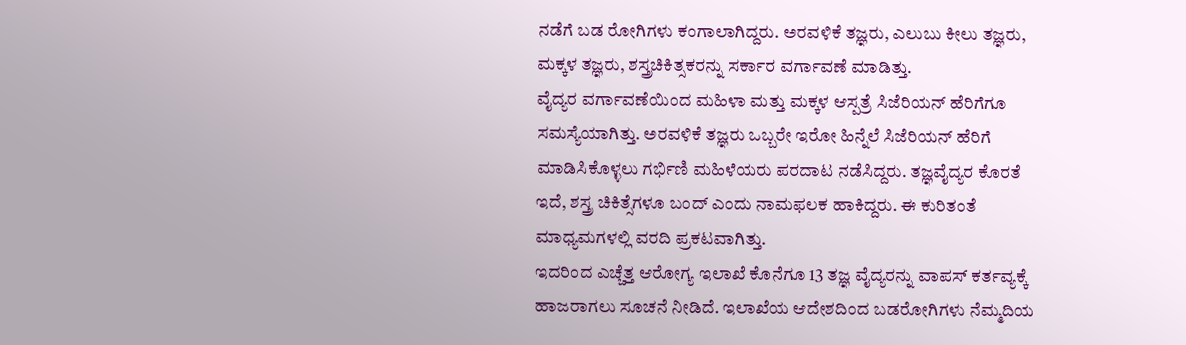ನಡೆಗೆ ಬಡ ರೋಗಿಗಳು ಕಂಗಾಲಾಗಿದ್ದರು. ಅರವಳಿಕೆ ತಜ್ಞರು, ಎಲುಬು ಕೀಲು ತಜ್ಞರು, ಮಕ್ಕಳ ತಜ್ಞರು, ಶಸ್ತ್ರಚಿಕಿತ್ಸಕರನ್ನು ಸರ್ಕಾರ ವರ್ಗಾವಣೆ ಮಾಡಿತ್ತು.
ವೈದ್ಯರ ವರ್ಗಾವಣೆಯಿಂದ ಮಹಿಳಾ ಮತ್ತು ಮಕ್ಕಳ ಆಸ್ಪತ್ರೆ ಸಿಜೆರಿಯನ್ ಹೆರಿಗೆಗೂ ಸಮಸ್ಯೆಯಾಗಿತ್ತು. ಅರವಳಿಕೆ ತಜ್ಞರು ಒಬ್ಬರೇ ಇರೋ ಹಿನ್ನೆಲೆ ಸಿಜೆರಿಯನ್ ಹೆರಿಗೆ ಮಾಡಿಸಿಕೊಳ್ಳಲು ಗರ್ಭಿಣಿ ಮಹಿಳೆಯರು ಪರದಾಟ ನಡೆಸಿದ್ದರು. ತಜ್ಞವೈದ್ಯರ ಕೊರತೆ ಇದೆ, ಶಸ್ತ್ರ ಚಿಕಿತ್ಸೆಗಳೂ ಬಂದ್ ಎಂದು ನಾಮಫಲಕ ಹಾಕಿದ್ದರು. ಈ ಕುರಿತಂತೆ ಮಾಧ್ಯಮಗಳಲ್ಲಿ ವರದಿ ಪ್ರಕಟವಾಗಿತ್ತು.
ಇದರಿಂದ ಎಚ್ಚೆತ್ತ ಆರೋಗ್ಯ ಇಲಾಖೆ ಕೊನೆಗೂ 13 ತಜ್ಞ ವೈದ್ಯರನ್ನು ವಾಪಸ್ ಕರ್ತವ್ಯಕ್ಕೆ ಹಾಜರಾಗಲು ಸೂಚನೆ ನೀಡಿದೆ. ಇಲಾಖೆಯ ಆದೇಶದಿಂದ ಬಡರೋಗಿಗಳು ನೆಮ್ಮದಿಯ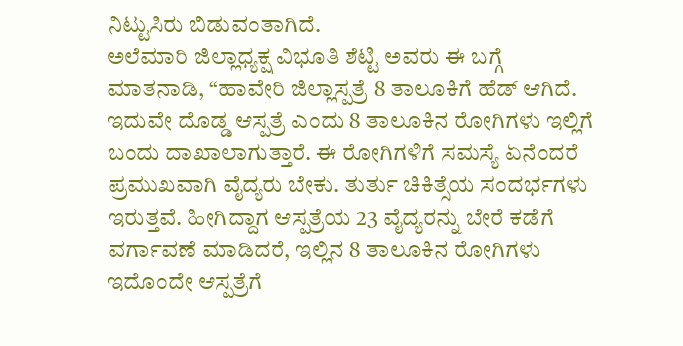ನಿಟ್ಟುಸಿರು ಬಿಡುವಂತಾಗಿದೆ.
ಅಲೆಮಾರಿ ಜಿಲ್ಲಾಧ್ಯಕ್ಷ ವಿಭೂತಿ ಶೆಟ್ಟಿ ಅವರು ಈ ಬಗ್ಗೆ ಮಾತನಾಡಿ, “ಹಾವೇರಿ ಜಿಲ್ಲಾಸ್ಪತ್ರೆ 8 ತಾಲೂಕಿಗೆ ಹೆಡ್ ಆಗಿದೆ. ಇದುವೇ ದೊಡ್ಡ ಆಸ್ಪತ್ರೆ ಎಂದು 8 ತಾಲೂಕಿನ ರೋಗಿಗಳು ಇಲ್ಲಿಗೆ ಬಂದು ದಾಖಾಲಾಗುತ್ತಾರೆ. ಈ ರೋಗಿಗಳಿಗೆ ಸಮಸ್ಯೆ ಏನೆಂದರೆ ಪ್ರಮುಖವಾಗಿ ವೈದ್ಯರು ಬೇಕು. ತುರ್ತು ಚಿಕಿತ್ಸೆಯ ಸಂದರ್ಭಗಳು ಇರುತ್ತವೆ. ಹೀಗಿದ್ದಾಗ ಆಸ್ಪತ್ರೆಯ 23 ವೈದ್ಯರನ್ನು ಬೇರೆ ಕಡೆಗೆ ವರ್ಗಾವಣೆ ಮಾಡಿದರೆ, ಇಲ್ಲಿನ 8 ತಾಲೂಕಿನ ರೋಗಿಗಳು ಇದೊಂದೇ ಆಸ್ಪತ್ರೆಗೆ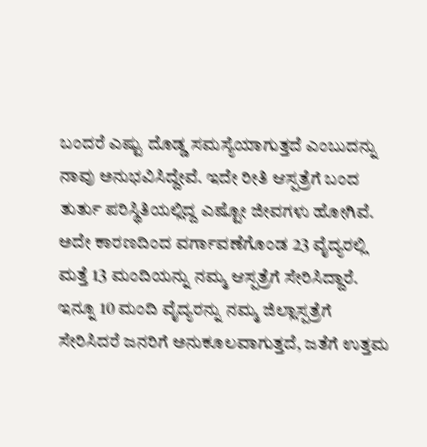ಬಂದರೆ ಎಷ್ಟು ದೊಡ್ಡ ಸಮಸ್ಯೆಯಾಗುತ್ತದೆ ಎಂಬುದನ್ನು ನಾವು ಅನುಭವಿಸಿದ್ದೇವೆ. ಇದೇ ರೀತಿ ಆಸ್ಪತ್ರೆಗೆ ಬಂದ ತುರ್ತು ಪರಿಸ್ಥಿತಿಯಲ್ಲಿದ್ದ ಎಷ್ಟೋ ಜೀವಗಳು ಹೋಗಿವೆ. ಅದೇ ಕಾರಣದಿಂದ ವರ್ಗಾವಣೆಗೊಂಡ 23 ವೈದ್ಯರಲ್ಲಿ ಮತ್ತೆ 13 ಮಂದಿಯನ್ನು ನಮ್ಮ ಆಸ್ಪತ್ರೆಗೆ ಸೇರಿಸಿದ್ದಾರೆ. ಇನ್ನೂ 10 ಮಂದಿ ವೈದ್ಯರನ್ನು ನಮ್ಮ ಜಿಲ್ಲಾಸ್ಪತ್ರೆಗೆ ಸೇರಿಸಿದರೆ ಜನರಿಗೆ ಅನುಕೂಲವಾಗುತ್ತದೆ, ಜತೆಗೆ ಉತ್ತಮ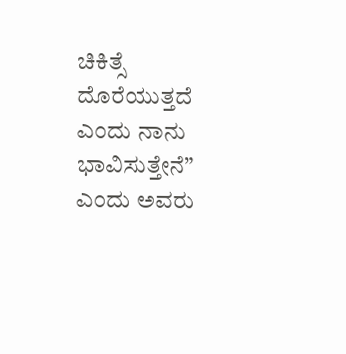ಚಿಕಿತ್ಸೆ ದೊರೆಯುತ್ತದೆ ಎಂದು ನಾನು ಭಾವಿಸುತ್ತೇನೆ” ಎಂದು ಅವರು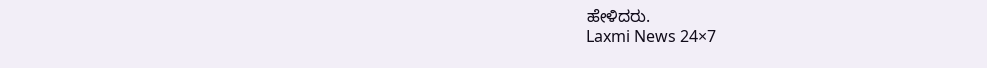ಹೇಳಿದರು.
Laxmi News 24×7